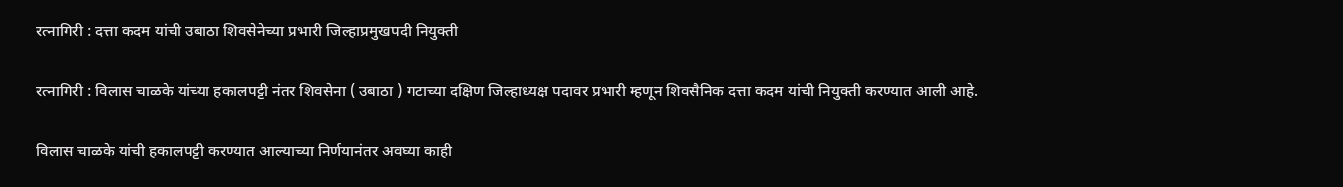रत्नागिरी : दत्ता कदम यांची उबाठा शिवसेनेच्या प्रभारी जिल्हाप्रमुखपदी नियुक्ती

रत्नागिरी : विलास चाळके यांच्या हकालपट्टी नंतर शिवसेना ( उबाठा ) गटाच्या दक्षिण जिल्हाध्यक्ष पदावर प्रभारी म्हणून शिवसैनिक दत्ता कदम यांची नियुक्ती करण्यात आली आहे.

विलास चाळके यांची हकालपट्टी करण्यात आल्याच्या निर्णयानंतर अवघ्या काही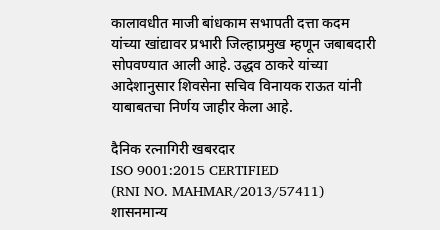कालावधीत माजी बांधकाम सभापती दत्ता कदम यांच्या खांद्यावर प्रभारी जिल्हाप्रमुख म्हणून जबाबदारी सोपवण्यात आली आहे. उद्धव ठाकरे यांच्या आदेशानुसार शिवसेना सचिव विनायक राऊत यांनी याबाबतचा निर्णय जाहीर केला आहे.

दैनिक रत्नागिरी खबरदार
ISO 9001:2015 CERTIFIED
(RNI NO. MAHMAR/2013/57411)
शासनमान्य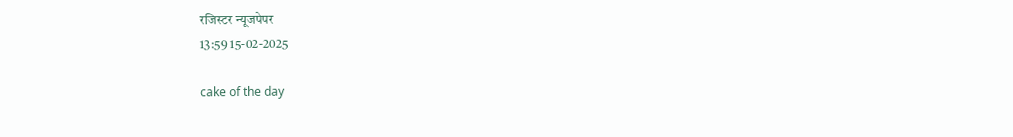रजिस्टर न्यूजपेपर
13:59 15-02-2025

cake of the day